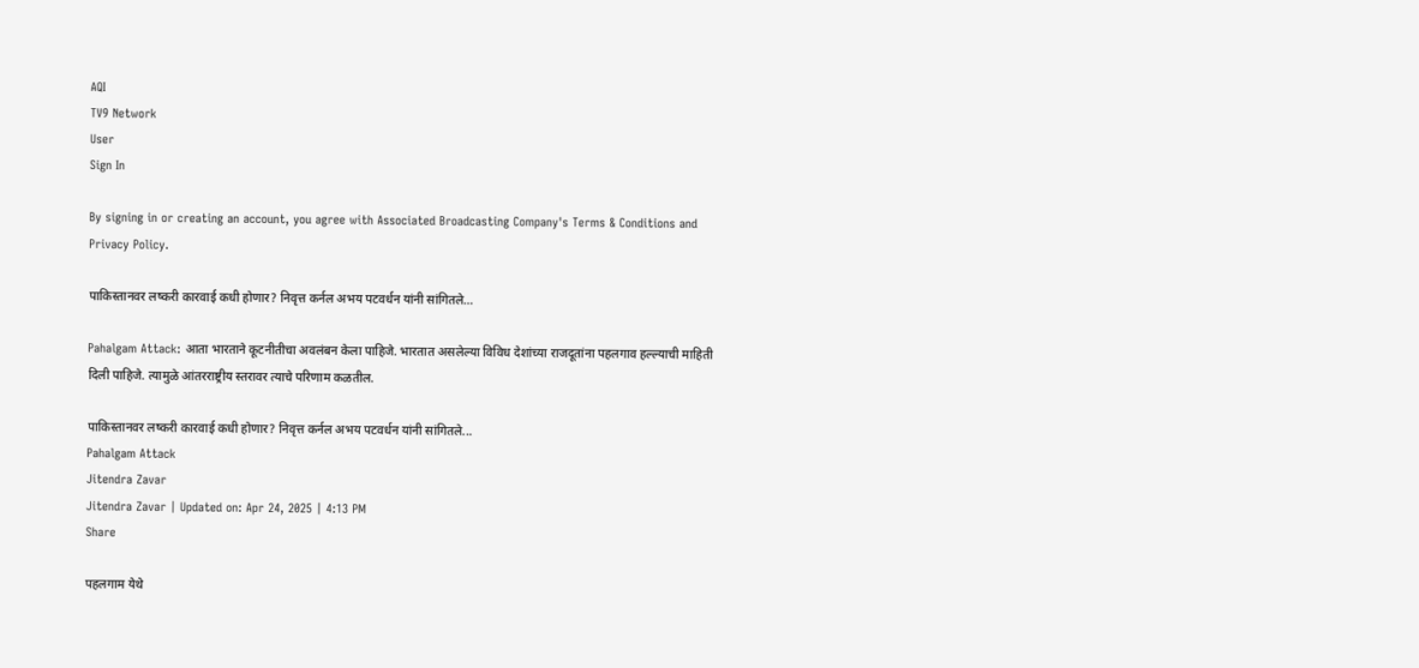AQI
TV9 Network
User
Sign In

By signing in or creating an account, you agree with Associated Broadcasting Company's Terms & Conditions and Privacy Policy.

पाकिस्तानवर लष्करी कारवाई कधी होणार? निवृत्त कर्नल अभय पटवर्धन यांनी सांगितले…

Pahalgam Attack: आता भारताने कूटनीतीचा अवलंबन केला पाहिजे. भारतात असलेल्या विविध देशांच्या राजदूतांना पहलगाव हल्ल्याची माहिती दिली पाहिजे. त्यामुळे आंतरराष्ट्रीय स्तरावर त्याचे परिणाम कळतील.

पाकिस्तानवर लष्करी कारवाई कधी होणार? निवृत्त कर्नल अभय पटवर्धन यांनी सांगितले...
Pahalgam Attack
Jitendra Zavar
Jitendra Zavar | Updated on: Apr 24, 2025 | 4:13 PM
Share

पहलगाम येथे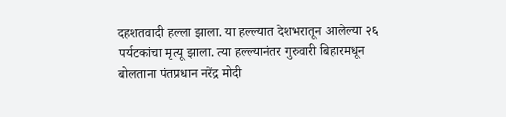दहशतवादी हल्ला झाला. या हल्ल्यात देशभरातून आलेल्या २६ पर्यटकांचा मृत्यू झाला. त्या हल्ल्यानंतर गुरुवारी बिहारमधून बोलताना पंतप्रधान नरेंद्र मोदी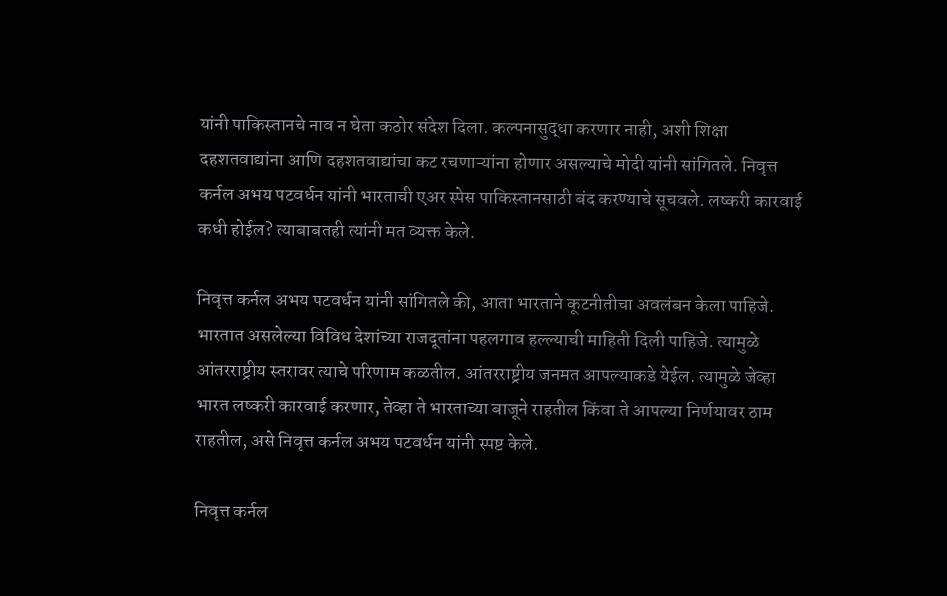यांनी पाकिस्तानचे नाव न घेता कठोर संदेश दिला. कल्पनासुद्धा करणार नाही, अशी शिक्षा दहशतवाद्यांना आणि दहशतवाद्यांचा कट रचणाऱ्यांना होणार असल्याचे मोदी यांनी सांगितले. निवृत्त कर्नल अभय पटवर्धन यांनी भारताची एअर स्पेस पाकिस्तानसाठी बंद करण्याचे सूचवले. लष्करी कारवाई कधी होईल? त्याबाबतही त्यांनी मत व्यक्त केले.

निवृत्त कर्नल अभय पटवर्धन यांनी सांगितले की, आता भारताने कूटनीतीचा अवलंबन केला पाहिजे. भारतात असलेल्या विविध देशांच्या राजदूतांना पहलगाव हल्ल्याची माहिती दिली पाहिजे. त्यामुळे आंतरराष्ट्रीय स्तरावर त्याचे परिणाम कळतील. आंतरराष्ट्रीय जनमत आपल्याकडे येईल. त्यामुळे जेव्हा भारत लष्करी कारवाई करणार, तेव्हा ते भारताच्या बाजूने राहतील किंवा ते आपल्या निर्णयावर ठाम राहतील, असे निवृत्त कर्नल अभय पटवर्धन यांनी स्पष्ट केले.

निवृत्त कर्नल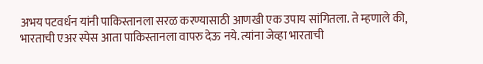अभय पटवर्धन यांनी पाकिस्तानला सरळ करण्यासाठी आणखी एक उपाय सांगितला. ते म्हणाले की, भारताची एअर स्पेस आता पाकिस्तानला वापरु देऊ नये. त्यांना जेव्हा भारताची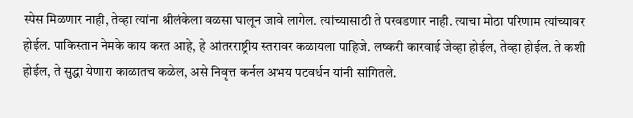स्पेस मिळणार नाही, तेव्हा त्यांना श्रीलंकेला वळसा घालून जावे लागेल. त्यांच्यासाठी ते परवडणार नाही. त्याचा मोठा परिणाम त्यांच्यावर होईल. पाकिस्तान नेमके काय करत आहे, हे आंतरराष्ट्रीय स्तरावर कळायला पाहिजे. लष्करी कारवाई जेव्हा होईल, तेव्हा होईल. ते कशी होईल, ते सुद्धा येणारा काळातच कळेल, असे निवृत्त कर्नल अभय पटवर्धन यांनी सांगितले.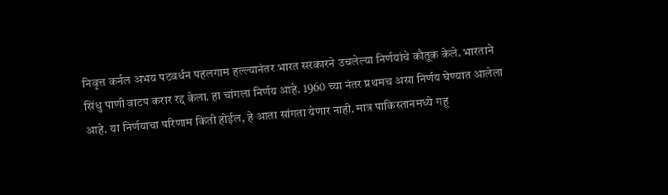निवृत्त कर्नल अभय पटवर्धन पहलगाम हल्ल्यानंतर भारत सरकारने उचलेल्या निर्णयांचे कौतूक केले. भारताने सिंधु पाणी वाटप करार रद्द केला. हा चांगला निर्णय आहे. 1960 च्या नंतर प्रथमच असा निर्णय घेण्यात आलेला आहे. या निर्णयाचा परिणाम किती होईल, हे आता सांगता येणार नाही. मात्र पाकिस्तानमध्ये गहू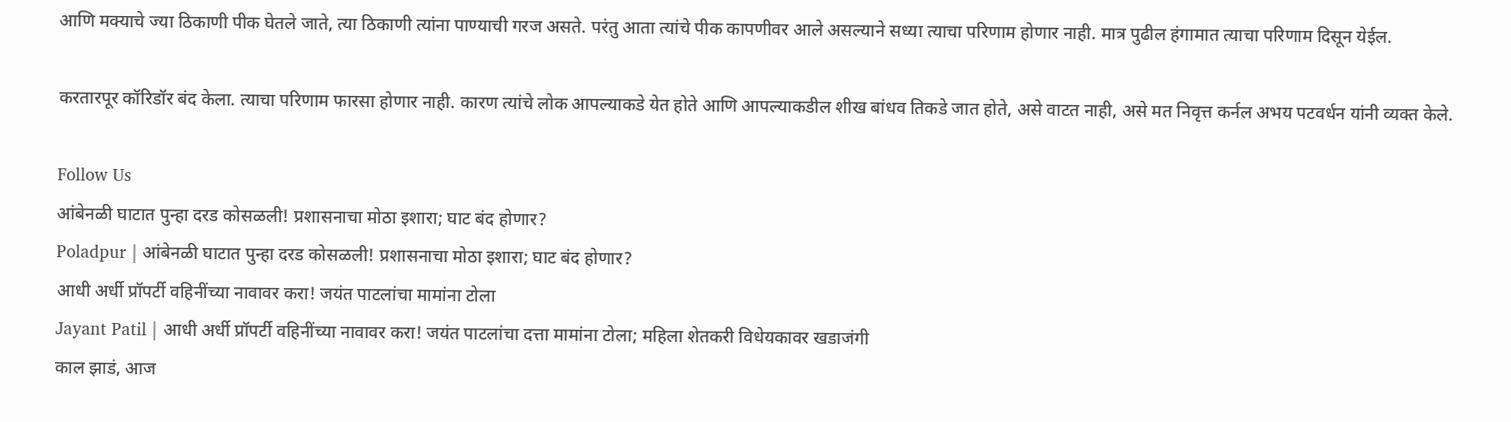आणि मक्याचे ज्या ठिकाणी पीक घेतले जाते, त्या ठिकाणी त्यांना पाण्याची गरज असते. परंतु आता त्यांचे पीक कापणीवर आले असल्याने सध्या त्याचा परिणाम होणार नाही. मात्र पुढील हंगामात त्याचा परिणाम दिसून येईल.

करतारपूर कॉरिडॉर बंद केला. त्याचा परिणाम फारसा होणार नाही. कारण त्यांचे लोक आपल्याकडे येत होते आणि आपल्याकडील शीख बांधव तिकडे जात होते, असे वाटत नाही, असे मत निवृत्त कर्नल अभय पटवर्धन यांनी व्यक्त केले.

Follow Us
आंबेनळी घाटात पुन्हा दरड कोसळली! प्रशासनाचा मोठा इशारा; घाट बंद होणार?
Poladpur | आंबेनळी घाटात पुन्हा दरड कोसळली! प्रशासनाचा मोठा इशारा; घाट बंद होणार?
आधी अर्धी प्रॉपर्टी वहिनींच्या नावावर करा! जयंत पाटलांचा मामांना टोला
Jayant Patil | आधी अर्धी प्रॉपर्टी वहिनींच्या नावावर करा! जयंत पाटलांचा दत्ता मामांना टोला; महिला शेतकरी विधेयकावर खडाजंगी
काल झाडं, आज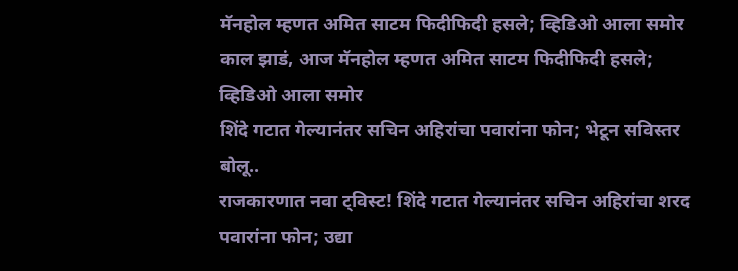मॅनहोल म्हणत अमित साटम फिदीफिदी हसले; व्हिडिओ आला समोर
काल झाडं, आज मॅनहोल म्हणत अमित साटम फिदीफिदी हसले; व्हिडिओ आला समोर
शिंदे गटात गेल्यानंतर सचिन अहिरांचा पवारांना फोन; भेटून सविस्तर बोलू..
राजकारणात नवा ट्विस्ट! शिंदे गटात गेल्यानंतर सचिन अहिरांचा शरद पवारांना फोन; उद्या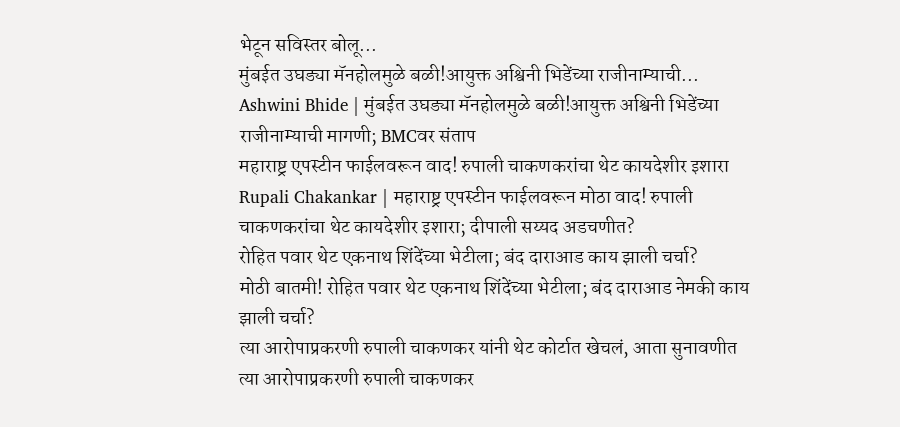भेटून सविस्तर बोलू...
मुंबईत उघड्या मॅनहोलमुळे बळी!आयुक्त अश्विनी भिडेंच्या राजीनाम्याची...
Ashwini Bhide | मुंबईत उघड्या मॅनहोलमुळे बळी!आयुक्त अश्विनी भिडेंच्या राजीनाम्याची मागणी; BMCवर संताप
महाराष्ट्र एपस्टीन फाईलवरून वाद! रुपाली चाकणकरांचा थेट कायदेशीर इशारा
Rupali Chakankar | महाराष्ट्र एपस्टीन फाईलवरून मोठा वाद! रुपाली चाकणकरांचा थेट कायदेशीर इशारा; दीपाली सय्यद अडचणीत?
रोहित पवार थेट एकनाथ शिंदेंच्या भेटीला; बंद दाराआड काय झाली चर्चा?
मोठी बातमी! रोहित पवार थेट एकनाथ शिंदेंच्या भेटीला; बंद दाराआड नेमकी काय झाली चर्चा?
त्या आरोपाप्रकरणी रुपाली चाकणकर यांनी थेट कोर्टात खेचलं, आता सुनावणीत
त्या आरोपाप्रकरणी रुपाली चाकणकर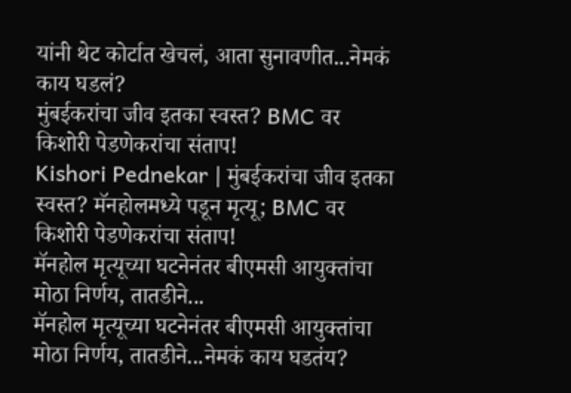यांनी थेट कोर्टात खेचलं, आता सुनावणीत...नेमकं काय घडलं?
मुंबईकरांचा जीव इतका स्वस्त? BMC वर किशोरी पेडणेकरांचा संताप!
Kishori Pednekar | मुंबईकरांचा जीव इतका स्वस्त? मॅनहोलमध्ये पडून मृत्यू; BMC वर किशोरी पेडणेकरांचा संताप!
मॅनहोल मृत्यूच्या घटनेनंतर बीएमसी आयुक्तांचा मोठा निर्णय, तातडीने...
मॅनहोल मृत्यूच्या घटनेनंतर बीएमसी आयुक्तांचा मोठा निर्णय, तातडीने...नेमकं काय घडतंय?